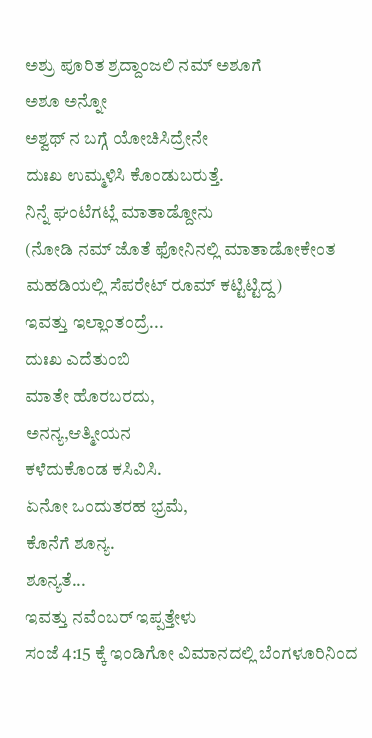ಅಶ್ರು ಪೂರಿತ ಶ್ರದ್ದಾಂಜಲಿ ನಮ್ ಅಶೂಗೆ
ಅಶೂ ಅನ್ನೋ
ಅಶ್ವಥ್ ನ ಬಗ್ಗೆ ಯೋಚಿಸಿದ್ರೇನೇ
ದುಃಖ ಉಮ್ಮಳಿಸಿ ಕೊಂಡುಬರುತ್ತೆ.
ನಿನ್ನೆ ಘಂಟೆಗಟ್ಲೆ ಮಾತಾಡ್ದೋನು
(ನೋಡಿ ನಮ್ ಜೊತೆ ಫೋನಿನಲ್ಲಿ ಮಾತಾಡೋಕೇಂತ ಮಹಡಿಯಲ್ಲಿ ಸೆಪರೇಟ್ ರೂಮ್ ಕಟ್ಟಿಟ್ಟಿದ್ದ)
ಇವತ್ತು ಇಲ್ಲಾಂತಂದ್ರೆ...
ದುಃಖ ಎದೆತುಂಬಿ
ಮಾತೇ ಹೊರಬರದು,
ಅನನ್ಯ,ಆತ್ಮೀಯನ
ಕಳೆದುಕೊಂಡ ಕಸಿವಿಸಿ.
ಏನೋ ಒಂದುತರಹ ಭ್ರಮೆ,
ಕೊನೆಗೆ ಶೂನ್ಯ.
ಶೂನ್ಯತೆ...
ಇವತ್ತು ನವೆಂಬರ್ ಇಪ್ಪತ್ತೇಳು
ಸಂಜೆ 4:15 ಕ್ಕೆ ಇಂಡಿಗೋ ವಿಮಾನದಲ್ಲಿ ಬೆಂಗಳೂರಿನಿಂದ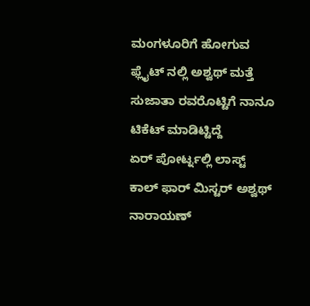ಮಂಗಳೂರಿಗೆ ಹೋಗುವ ಫ್ಲೈಟ್ ನಲ್ಲಿ ಅಶ್ವಥ್ ಮತ್ತೆ ಸುಜಾತಾ ರವರೊಟ್ಟಿಗೆ ನಾನೂ ಟಿಕೆಟ್ ಮಾಡಿಟ್ಟಿದ್ದೆ
ಏರ್ ಪೋರ್ಟ್ನಲ್ಲಿ ಲಾಸ್ಟ್ ಕಾಲ್ ಫಾರ್ ಮಿಸ್ಟರ್ ಅಶ್ವಥ್ ನಾರಾಯಣ್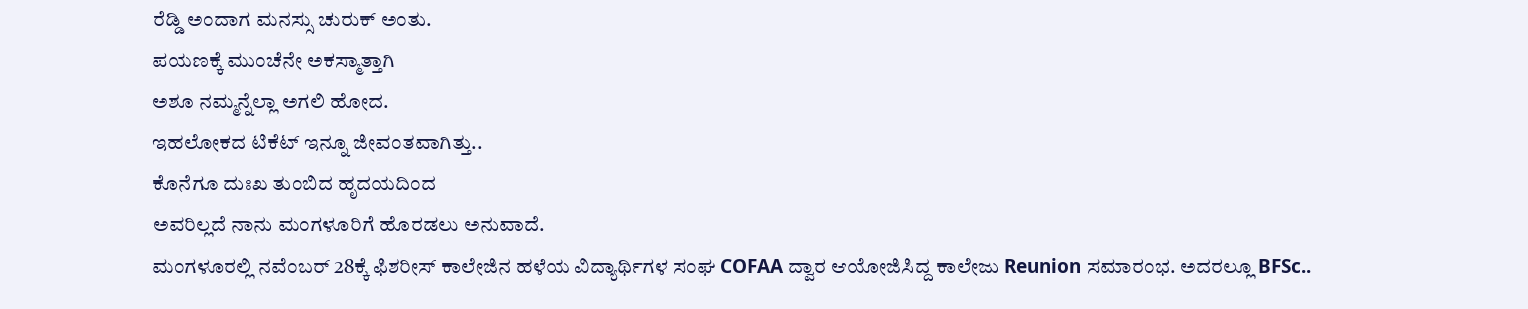ರೆಡ್ಡಿ ಅಂದಾಗ ಮನಸ್ಸು ಚುರುಕ್ ಅಂತು.
ಪಯಣಕ್ಕೆ ಮುಂಚೆನೇ ಅಕಸ್ಮಾತ್ತಾಗಿ
ಅಶೂ ನಮ್ಮನ್ನೆಲ್ಲಾ ಅಗಲಿ ಹೋದ.
ಇಹಲೋಕದ ಟಿಕೆಟ್ ಇನ್ನೂ ಜೀವಂತವಾಗಿತ್ತು..
ಕೊನೆಗೂ ದುಃಖ ತುಂಬಿದ ಹೃದಯದಿಂದ
ಅವರಿಲ್ಲದೆ ನಾನು ಮಂಗಳೂರಿಗೆ ಹೊರಡಲು ಅನುವಾದೆ.
ಮಂಗಳೂರಲ್ಲಿ ನವೆಂಬರ್ 28ಕ್ಕೆ ಫಿಶರೀಸ್ ಕಾಲೇಜಿನ ಹಳೆಯ ವಿದ್ಯಾರ್ಥಿಗಳ ಸಂಘ COFAA ದ್ವಾರ ಆಯೋಜಿಸಿದ್ದ ಕಾಲೇಜು Reunion ಸಮಾರಂಭ. ಅದರಲ್ಲೂ BFSc..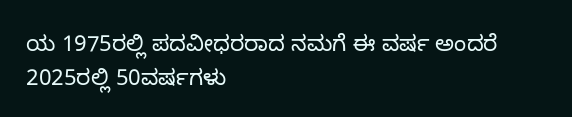ಯ 1975ರಲ್ಲಿ ಪದವೀಧರರಾದ ನಮಗೆ ಈ ವರ್ಷ ಅಂದರೆ 2025ರಲ್ಲಿ 50ವರ್ಷಗಳು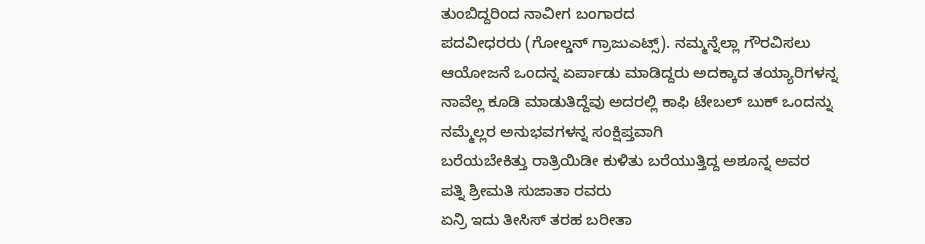ತುಂಬಿದ್ದರಿಂದ ನಾವೀಗ ಬಂಗಾರದ
ಪದವೀಧರರು (ಗೋಲ್ಡನ್ ಗ್ರಾಜುಎಟ್ಸ್). ನಮ್ಮನ್ನೆಲ್ಲಾ ಗೌರವಿಸಲು
ಆಯೋಜನೆ ಒಂದನ್ನ ಏರ್ಪಾಡು ಮಾಡಿದ್ದರು ಅದಕ್ಕಾದ ತಯ್ಯಾರಿಗಳನ್ನ
ನಾವೆಲ್ಲ ಕೂಡಿ ಮಾಡುತಿದ್ದೆವು ಅದರಲ್ಲಿ ಕಾಫಿ ಟೇಬಲ್ ಬುಕ್ ಒಂದನ್ನು ನಮ್ಮೆಲ್ಲರ ಅನುಭವಗಳನ್ನ ಸಂಕ್ಷಿಪ್ತವಾಗಿ
ಬರೆಯಬೇಕಿತ್ತು ರಾತ್ರಿಯಿಡೀ ಕುಳಿತು ಬರೆಯುತ್ತಿದ್ದ ಅಶೂನ್ನ ಅವರ
ಪತ್ನಿ ಶ್ರೀಮತಿ ಸುಜಾತಾ ರವರು
ಏನ್ರಿ ಇದು ತೀಸಿಸ್ ತರಹ ಬರೀತಾ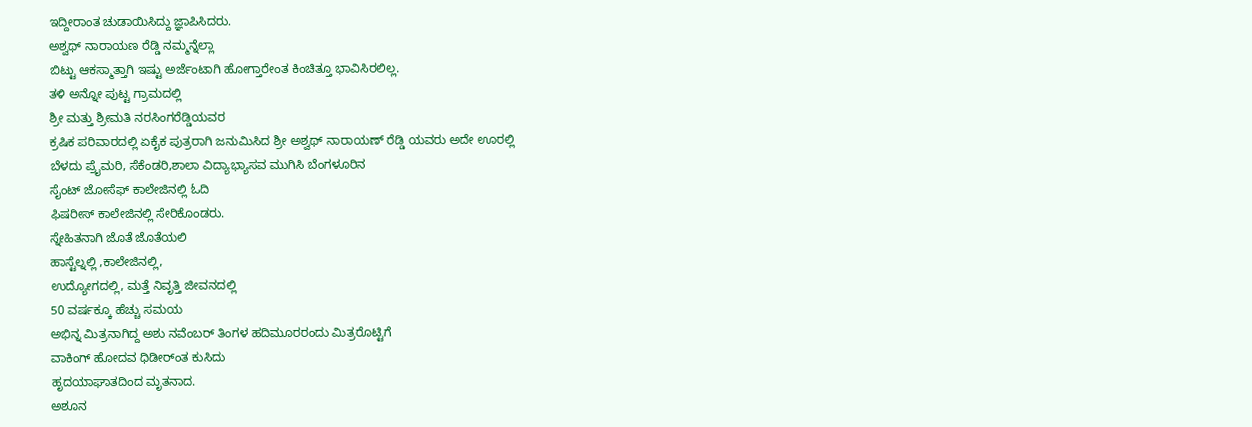ಇದ್ದೀರಾಂತ ಚುಡಾಯಿಸಿದ್ದು ಜ್ಞಾಪಿಸಿದರು.
ಅಶ್ವಥ್ ನಾರಾಯಣ ರೆಡ್ಡಿ ನಮ್ಮನ್ನೆಲ್ಲಾ
ಬಿಟ್ಟು ಆಕಸ್ಮಾತ್ತಾಗಿ ಇಷ್ಟು ಅರ್ಜೆಂಟಾಗಿ ಹೋಗ್ತಾರೇಂತ ಕಿಂಚಿತ್ತೂ ಭಾವಿಸಿರಲಿಲ್ಲ.
ತಳಿ ಅನ್ನೋ ಪುಟ್ಟ ಗ್ರಾಮದಲ್ಲಿ
ಶ್ರೀ ಮತ್ತು ಶ್ರೀಮತಿ ನರಸಿಂಗರೆಡ್ಡಿಯವರ
ಕ್ರಷಿಕ ಪರಿವಾರದಲ್ಲಿ ಏಕೈಕ ಪುತ್ರರಾಗಿ ಜನುಮಿಸಿದ ಶ್ರೀ ಅಶ್ವಥ್ ನಾರಾಯಣ್ ರೆಡ್ಡಿ ಯವರು ಅದೇ ಊರಲ್ಲಿ
ಬೆಳದು ಪ್ರೈಮರಿ, ಸೆಕೆಂಡರಿ,ಶಾಲಾ ವಿದ್ಯಾಭ್ಯಾಸವ ಮುಗಿಸಿ ಬೆಂಗಳೂರಿನ
ಸೈಂಟ್ ಜೋಸೆಫ್ ಕಾಲೇಜಿನಲ್ಲಿ ಓದಿ
ಫಿಷರೀಸ್ ಕಾಲೇಜಿನಲ್ಲಿ ಸೇರಿಕೊಂಡರು.
ಸ್ನೇಹಿತನಾಗಿ ಜೊತೆ ಜೊತೆಯಲಿ
ಹಾಸ್ಟೆಲ್ನಲ್ಲಿ ,ಕಾಲೇಜಿನಲ್ಲಿ,
ಉದ್ಯೋಗದಲ್ಲಿ, ಮತ್ತೆ ನಿವೃತ್ತಿ ಜೀವನದಲ್ಲಿ
50 ವರ್ಷಕ್ಕೂ ಹೆಚ್ಚು ಸಮಯ
ಅಭಿನ್ನ ಮಿತ್ರನಾಗಿದ್ದ ಅಶು ನವೆಂಬರ್ ತಿಂಗಳ ಹದಿಮೂರರಂದು ಮಿತ್ರರೊಟ್ಟಿಗೆ
ವಾಕಿಂಗ್ ಹೋದವ ಧಿಡೀರ್ಂತ ಕುಸಿದು
ಹೃದಯಾಘಾತದಿಂದ ಮೃತನಾದ.
ಅಶೂನ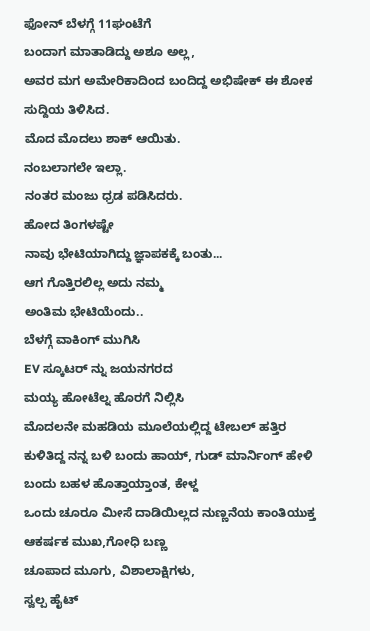ಫೋನ್ ಬೆಳಗ್ಗೆ 11ಘಂಟೆಗೆ
ಬಂದಾಗ ಮಾತಾಡಿದ್ದು ಅಶೂ ಅಲ್ಲ,
ಅವರ ಮಗ ಅಮೇರಿಕಾದಿಂದ ಬಂದಿದ್ದ ಅಭಿಷೇಕ್ ಈ ಶೋಕ ಸುದ್ದಿಯ ತಿಳಿಸಿದ.
ಮೊದ ಮೊದಲು ಶಾಕ್ ಆಯಿತು.
ನಂಬಲಾಗಲೇ ಇಲ್ಲಾ.
ನಂತರ ಮಂಜು ಧ್ರಡ ಪಡಿಸಿದರು.
ಹೋದ ತಿಂಗಳಷ್ಟೇ
ನಾವು ಭೇಟಿಯಾಗಿದ್ದು ಜ್ಞಾಪಕಕ್ಕೆ ಬಂತು...
ಆಗ ಗೊತ್ತಿರಲಿಲ್ಲ ಅದು ನಮ್ಮ
ಅಂತಿಮ ಭೇಟಿಯೆಂದು..
ಬೆಳಗ್ಗೆ ವಾಕಿಂಗ್ ಮುಗಿಸಿ
EV ಸ್ಕೂಟರ್ ನ್ನು ಜಯನಗರದ
ಮಯ್ಯ ಹೋಟೆಲ್ನ ಹೊರಗೆ ನಿಲ್ಲಿಸಿ
ಮೊದಲನೇ ಮಹಡಿಯ ಮೂಲೆಯಲ್ಲಿದ್ದ ಟೇಬಲ್ ಹತ್ತಿರ ಕುಳಿತಿದ್ದ ನನ್ನ ಬಳಿ ಬಂದು ಹಾಯ್, ಗುಡ್ ಮಾರ್ನಿಂಗ್ ಹೇಳಿ
ಬಂದು ಬಹಳ ಹೊತ್ತಾಯ್ತಾಂತ, ಕೇಳ್ದ
ಒಂದು ಚೂರೂ ಮೀಸೆ ದಾಡಿಯಿಲ್ಲದ ನುಣ್ಣನೆಯ ಕಾಂತಿಯುಕ್ತ
ಆಕರ್ಷಕ ಮುಖ,ಗೋಧಿ ಬಣ್ಣ
ಚೂಪಾದ ಮೂಗು, ವಿಶಾಲಾಕ್ಷಿಗಳು,
ಸ್ವಲ್ಪ ಹೈಟ್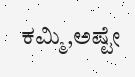ಕಮ್ಮಿ,ಅಷ್ಟೇ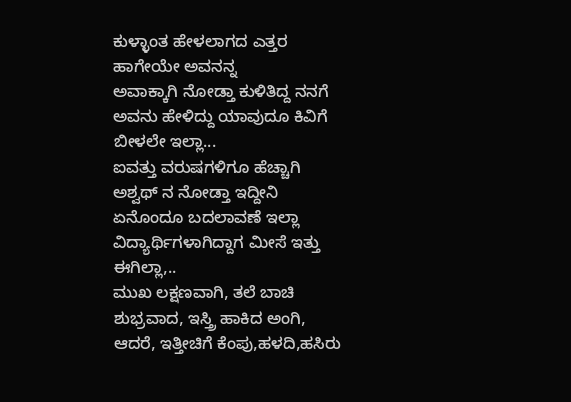ಕುಳ್ಳಾಂತ ಹೇಳಲಾಗದ ಎತ್ತರ
ಹಾಗೇಯೇ ಅವನನ್ನ
ಅವಾಕ್ಕಾಗಿ ನೋಡ್ತಾ ಕುಳಿತಿದ್ದ ನನಗೆ
ಅವನು ಹೇಳಿದ್ದು ಯಾವುದೂ ಕಿವಿಗೆ
ಬೀಳಲೇ ಇಲ್ಲಾ...
ಐವತ್ತು ವರುಷಗಳಿಗೂ ಹೆಚ್ಚಾಗಿ
ಅಶ್ವಥ್ ನ ನೋಡ್ತಾ ಇದ್ದೀನಿ
ಏನೊಂದೂ ಬದಲಾವಣೆ ಇಲ್ಲಾ
ವಿದ್ಯಾರ್ಥಿಗಳಾಗಿದ್ದಾಗ ಮೀಸೆ ಇತ್ತು
ಈಗಿಲ್ಲಾ,..
ಮುಖ ಲಕ್ಷಣವಾಗಿ, ತಲೆ ಬಾಚಿ
ಶುಭ್ರವಾದ, ಇಸ್ತ್ರಿ ಹಾಕಿದ ಅಂಗಿ,
ಆದರೆ, ಇತ್ತೀಚಿಗೆ ಕೆಂಪು,ಹಳದಿ,ಹಸಿರು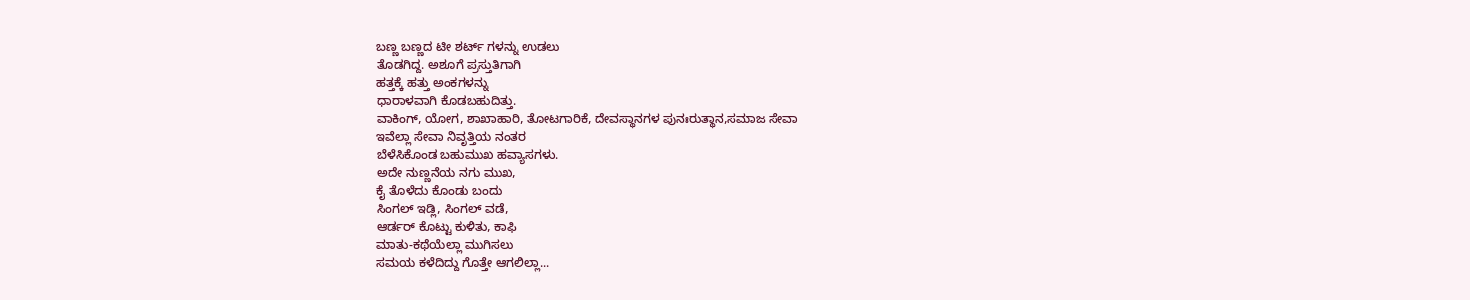ಬಣ್ಣ ಬಣ್ಣದ ಟೀ ಶರ್ಟ್ ಗಳನ್ನು ಉಡಲು
ತೊಡಗಿದ್ದ. ಅಶೂಗೆ ಪ್ರಸ್ತುತಿಗಾಗಿ
ಹತ್ತಕ್ಕೆ ಹತ್ತು ಅಂಕಗಳನ್ನು
ಧಾರಾಳವಾಗಿ ಕೊಡಬಹುದಿತ್ತು.
ವಾಕಿಂಗ್, ಯೋಗ, ಶಾಖಾಹಾರಿ, ತೋಟಗಾರಿಕೆ, ದೇವಸ್ಥಾನಗಳ ಪುನಃರುತ್ಥಾನ,ಸಮಾಜ ಸೇವಾ
ಇವೆಲ್ಲಾ ಸೇವಾ ನಿವೃತ್ತಿಯ ನಂತರ
ಬೆಳೆಸಿಕೊಂಡ ಬಹುಮುಖ ಹವ್ಯಾಸಗಳು.
ಅದೇ ನುಣ್ಣನೆಯ ನಗು ಮುಖ,
ಕೈ ತೊಳೆದು ಕೊಂಡು ಬಂದು
ಸಿಂಗಲ್ ಇಡ್ಲಿ, ಸಿಂಗಲ್ ವಡೆ,
ಆರ್ಡರ್ ಕೊಟ್ಟು ಕುಳಿತು, ಕಾಫಿ
ಮಾತು-ಕಥೆಯೆಲ್ಲಾ ಮುಗಿಸಲು
ಸಮಯ ಕಳೆದಿದ್ದು ಗೊತ್ತೇ ಆಗಲಿಲ್ಲಾ...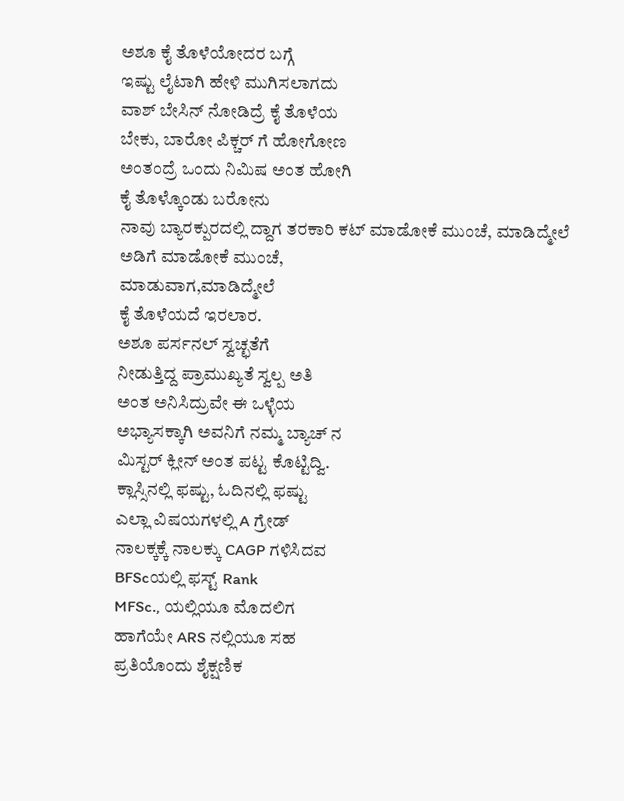ಅಶೂ ಕೈ ತೊಳೆಯೋದರ ಬಗ್ಗೆ
ಇಷ್ಟು ಲೈಟಾಗಿ ಹೇಳಿ ಮುಗಿಸಲಾಗದು
ವಾಶ್ ಬೇಸಿನ್ ನೋಡಿದ್ರೆ ಕೈ ತೊಳೆಯ
ಬೇಕು, ಬಾರೋ ಪಿಕ್ಚರ್ ಗೆ ಹೋಗೋಣ
ಅಂತಂದ್ರೆ ಒಂದು ನಿಮಿಷ ಅಂತ ಹೋಗಿ
ಕೈ ತೊಳ್ಕೊಂಡು ಬರೋನು
ನಾವು ಬ್ಯಾರಕ್ಪುರದಲ್ಲಿ ದ್ದಾಗ ತರಕಾರಿ ಕಟ್ ಮಾಡೋಕೆ ಮುಂಚೆ, ಮಾಡಿದ್ಮೇಲೆ
ಅಡಿಗೆ ಮಾಡೋಕೆ ಮುಂಚೆ,
ಮಾಡುವಾಗ,ಮಾಡಿದ್ಮೇಲೆ
ಕೈ ತೊಳೆಯದೆ ಇರಲಾರ.
ಅಶೂ ಪರ್ಸನಲ್ ಸ್ವಚ್ಛತೆಗೆ
ನೀಡುತ್ತಿದ್ದ ಪ್ರಾಮುಖ್ಯತೆ ಸ್ವಲ್ಪ ಅತಿ
ಅಂತ ಅನಿಸಿದ್ರುವೇ ಈ ಒಳ್ಳೆಯ
ಅಭ್ಯಾಸಕ್ಕಾಗಿ ಅವನಿಗೆ ನಮ್ಮ ಬ್ಯಾಚ್ ನ
ಮಿಸ್ಟರ್ ಕ್ಲೀನ್ ಅಂತ ಪಟ್ಟ ಕೊಟ್ಟಿದ್ವಿ.
ಕ್ಲಾಸ್ಸಿನಲ್ಲಿ ಫಷ್ಟು, ಓದಿನಲ್ಲಿ ಫಷ್ಟು
ಎಲ್ಲಾ ವಿಷಯಗಳಲ್ಲಿ A ಗ್ರೇಡ್
ನಾಲಕ್ಕಕ್ಕೆ ನಾಲಕ್ಕು CAGP ಗಳಿಸಿದವ
BFScಯಲ್ಲಿ ಫಸ್ಟ್ Rank
MFSc., ಯಲ್ಲಿಯೂ ಮೊದಲಿಗ
ಹಾಗೆಯೇ ARS ನಲ್ಲಿಯೂ ಸಹ
ಪ್ರತಿಯೊಂದು ಶೈಕ್ಷಣಿಕ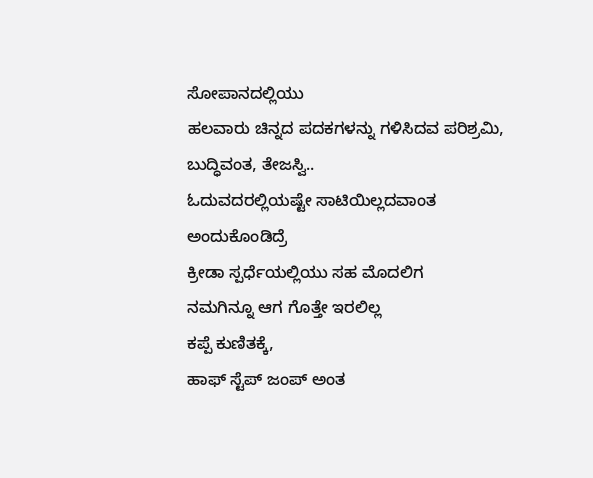ಸೋಪಾನದಲ್ಲಿಯು
ಹಲವಾರು ಚಿನ್ನದ ಪದಕಗಳನ್ನು ಗಳಿಸಿದವ ಪರಿಶ್ರಮಿ, ಬುದ್ಧಿವಂತ, ತೇಜಸ್ವಿ..
ಓದುವದರಲ್ಲಿಯಷ್ಟೇ ಸಾಟಿಯಿಲ್ಲದವಾಂತ
ಅಂದುಕೊಂಡಿದ್ರೆ
ಕ್ರೀಡಾ ಸ್ಪರ್ಧೆಯಲ್ಲಿಯು ಸಹ ಮೊದಲಿಗ
ನಮಗಿನ್ನೂ ಆಗ ಗೊತ್ತೇ ಇರಲಿಲ್ಲ
ಕಪ್ಪೆ ಕುಣಿತಕ್ಕೆ,
ಹಾಫ್ ಸ್ಟೆಪ್ ಜಂಪ್ ಅಂತ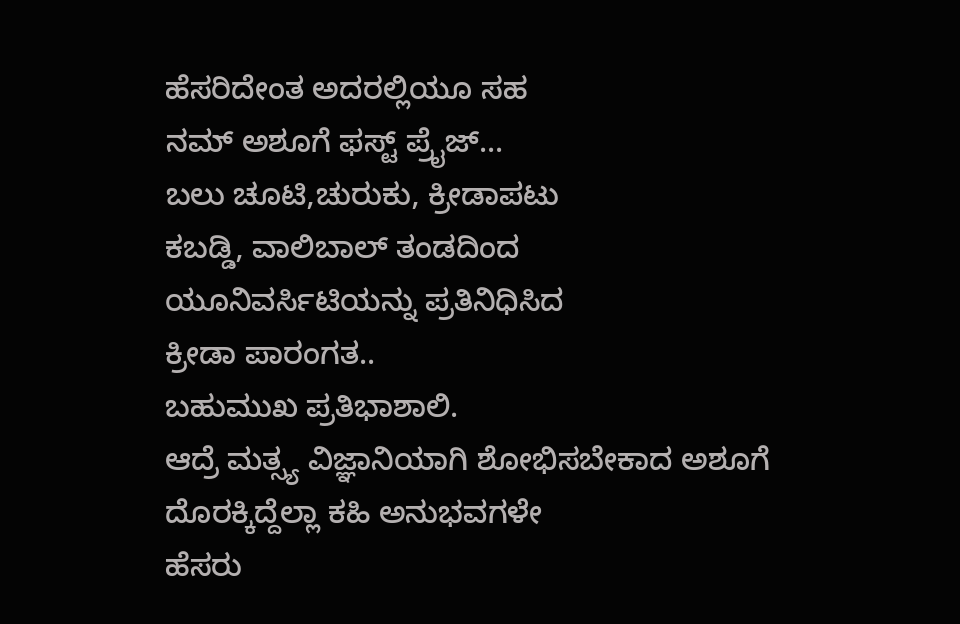ಹೆಸರಿದೇಂತ ಅದರಲ್ಲಿಯೂ ಸಹ
ನಮ್ ಅಶೂಗೆ ಫಸ್ಟ್ ಪ್ರೈಜ್...
ಬಲು ಚೂಟಿ,ಚುರುಕು, ಕ್ರೀಡಾಪಟು
ಕಬಡ್ಡಿ, ವಾಲಿಬಾಲ್ ತಂಡದಿಂದ
ಯೂನಿವರ್ಸಿಟಿಯನ್ನು ಪ್ರತಿನಿಧಿಸಿದ
ಕ್ರೀಡಾ ಪಾರಂಗತ..
ಬಹುಮುಖ ಪ್ರತಿಭಾಶಾಲಿ.
ಆದ್ರೆ ಮತ್ಸ್ಯ ವಿಜ್ಞಾನಿಯಾಗಿ ಶೋಭಿಸಬೇಕಾದ ಅಶೂಗೆ
ದೊರಕ್ಕಿದ್ದೆಲ್ಲಾ ಕಹಿ ಅನುಭವಗಳೇ
ಹೆಸರು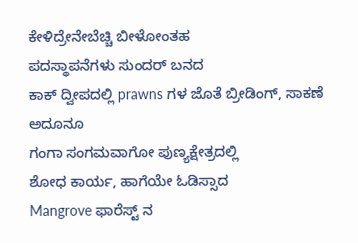ಕೇಳಿದ್ರೇನೇಬೆಚ್ಚಿ ಬೀಳೋಂತಹ
ಪದಸ್ಥಾಪನೆಗಳು ಸುಂದರ್ ಬನದ
ಕಾಕ್ ದ್ವೀಪದಲ್ಲಿ prawns ಗಳ ಜೊತೆ ಬ್ರೀಡಿಂಗ್, ಸಾಕಣೆ ಅದೂನೂ
ಗಂಗಾ ಸಂಗಮವಾಗೋ ಪುಣ್ಯಕ್ಷೇತ್ರದಲ್ಲಿ
ಶೋಧ ಕಾರ್ಯ, ಹಾಗೆಯೇ ಓಡಿಸ್ಸಾದ
Mangrove ಫಾರೆಸ್ಟ್ ನ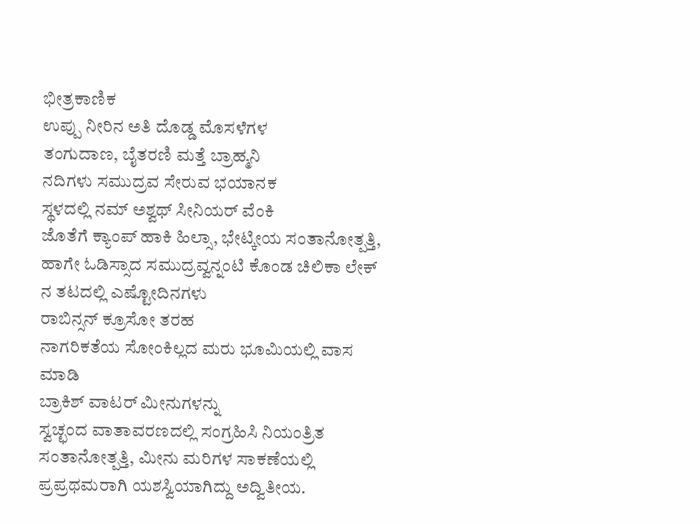ಭೀತ್ರಕಾಣಿಕ
ಉಪ್ಪು ನೀರಿನ ಅತಿ ದೊಡ್ಡ ಮೊಸಳೆಗಳ
ತಂಗುದಾಣ, ಬೈತರಣಿ ಮತ್ತೆ ಬ್ರಾಹ್ಮನಿ
ನದಿಗಳು ಸಮುದ್ರವ ಸೇರುವ ಭಯಾನಕ
ಸ್ಥಳದಲ್ಲಿ ನಮ್ ಅಶ್ವಥ್ ಸೀನಿಯರ್ ವೆಂಕಿ
ಜೊತೆಗೆ ಕ್ಯಾಂಪ್ ಹಾಕಿ ಹಿಲ್ಸಾ, ಭೇಟ್ಕೀಯ ಸಂತಾನೋತ್ಪತ್ತಿ, ಹಾಗೇ ಓಡಿಸ್ಸಾದ ಸಮುದ್ರವ್ವನ್ನಂಟಿ ಕೊಂಡ ಚಿಲಿಕಾ ಲೇಕ್ ನ ತಟದಲ್ಲಿ ಎಷ್ಟೋದಿನಗಳು
ರಾಬಿನ್ಸನ್ ಕ್ರೂಸೋ ತರಹ
ನಾಗರಿಕತೆಯ ಸೋಂಕಿಲ್ಲದ ಮರು ಭೂಮಿಯಲ್ಲಿ ವಾಸ ಮಾಡಿ
ಬ್ರಾಕಿಶ್ ವಾಟರ್ ಮೀನುಗಳನ್ನು
ಸ್ವಚ್ಛಂದ ವಾತಾವರಣದಲ್ಲಿ ಸಂಗ್ರಹಿಸಿ ನಿಯಂತ್ರಿತ ಸಂತಾನೋತ್ಪತ್ತಿ, ಮೀನು ಮರಿಗಳ ಸಾಕಣೆಯಲ್ಲಿ ಪ್ರಪ್ರಥಮರಾಗಿ ಯಶಸ್ವಿಯಾಗಿದ್ದು ಅದ್ವಿತೀಯ.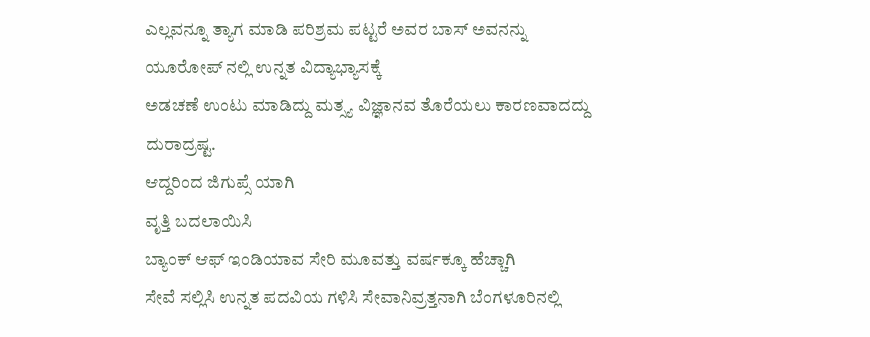ಎಲ್ಲವನ್ನೂ ತ್ಯಾಗ ಮಾಡಿ ಪರಿಶ್ರಮ ಪಟ್ಟರೆ ಅವರ ಬಾಸ್ ಅವನನ್ನು
ಯೂರೋಪ್ ನಲ್ಲಿ ಉನ್ನತ ವಿದ್ಯಾಭ್ಯಾಸಕ್ಕೆ
ಅಡಚಣೆ ಉಂಟು ಮಾಡಿದ್ದು ಮತ್ಸ್ಯ ವಿಜ್ಞಾನವ ತೊರೆಯಲು ಕಾರಣವಾದದ್ದು
ದುರಾದ್ರಷ್ಟ.
ಆದ್ದರಿಂದ ಜಿಗುಪ್ಸೆ ಯಾಗಿ
ವೃತ್ತಿ ಬದಲಾಯಿಸಿ
ಬ್ಯಾಂಕ್ ಆಫ್ ಇಂಡಿಯಾವ ಸೇರಿ ಮೂವತ್ತು ವರ್ಷಕ್ಕೂ ಹೆಚ್ಚಾಗಿ
ಸೇವೆ ಸಲ್ಲಿಸಿ ಉನ್ನತ ಪದವಿಯ ಗಳಿಸಿ ಸೇವಾನಿವ್ರತ್ತನಾಗಿ ಬೆಂಗಳೂರಿನಲ್ಲಿ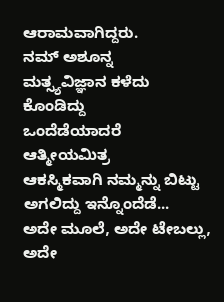ಆರಾಮವಾಗಿದ್ದರು.
ನಮ್ ಅಶೂನ್ನ
ಮತ್ಸ್ಯವಿಜ್ಞಾನ ಕಳೆದು ಕೊಂಡಿದ್ದು
ಒಂದೆಡೆಯಾದರೆ
ಆತ್ಮೀಯಮಿತ್ರ
ಆಕಸ್ಮಿಕವಾಗಿ ನಮ್ಮನ್ನು ಬಿಟ್ಟು ಅಗಲಿದ್ದು ಇನ್ನೊಂದೆಡೆ...
ಅದೇ ಮೂಲೆ, ಅದೇ ಟೇಬಲ್ಲು,
ಅದೇ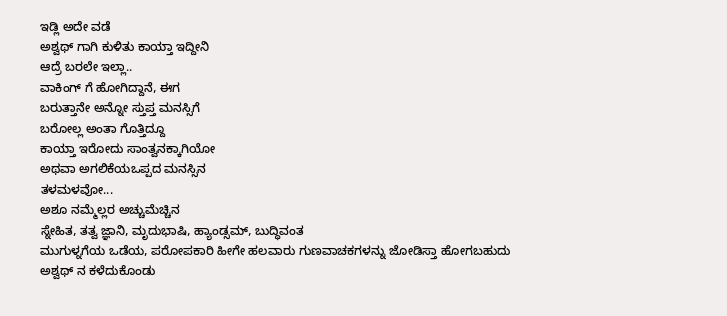ಇಡ್ಲಿ ಅದೇ ವಡೆ
ಅಶ್ವಥ್ ಗಾಗಿ ಕುಳಿತು ಕಾಯ್ತಾ ಇದ್ದೀನಿ
ಆದ್ರೆ ಬರಲೇ ಇಲ್ಲಾ..
ವಾಕಿಂಗ್ ಗೆ ಹೋಗಿದ್ದಾನೆ, ಈಗ
ಬರುತ್ತಾನೇ ಅನ್ನೋ ಸ್ತುಪ್ತ ಮನಸ್ಸಿಗೆ
ಬರೋಲ್ಲ ಅಂತಾ ಗೊತ್ತಿದ್ದೂ
ಕಾಯ್ತಾ ಇರೋದು ಸಾಂತ್ವನಕ್ಕಾಗಿಯೋ
ಅಥವಾ ಅಗಲಿಕೆಯಒಪ್ಪದ ಮನಸ್ಸಿನ
ತಳಮಳವೋ...
ಅಶೂ ನಮ್ಮೆಲ್ಲರ ಅಚ್ಚುಮೆಚ್ಚಿನ
ಸ್ನೇಹಿತ, ತತ್ವ ಜ್ಞಾನಿ, ಮೃದುಭಾಷಿ, ಹ್ಯಾಂಡ್ಸಮ್, ಬುದ್ಧಿವಂತ
ಮುಗುಳ್ನಗೆಯ ಒಡೆಯ, ಪರೋಪಕಾರಿ ಹೀಗೇ ಹಲವಾರು ಗುಣವಾಚಕಗಳನ್ನು ಜೋಡಿಸ್ತಾ ಹೋಗಬಹುದು
ಅಶ್ವಥ್ ನ ಕಳೆದುಕೊಂಡು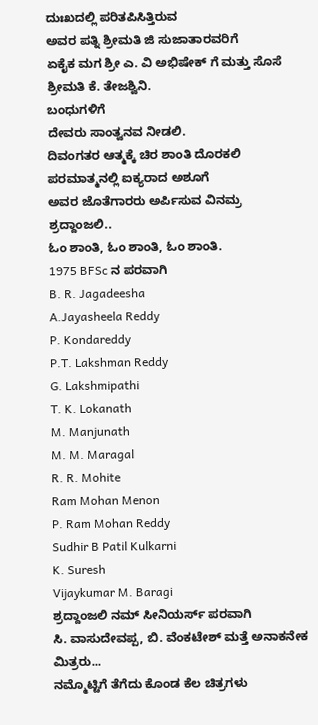ದುಃಖದಲ್ಲಿ ಪರಿತಪಿಸಿತ್ತಿರುವ
ಅವರ ಪತ್ನಿ ಶ್ರೀಮತಿ ಜಿ ಸುಜಾತಾರವರಿಗೆ
ಏಕೈಕ ಮಗ ಶ್ರೀ ಎ. ವಿ ಅಭಿಷೇಕ್ ಗೆ ಮತ್ತು ಸೊಸೆ ಶ್ರೀಮತಿ ಕೆ. ತೇಜಶ್ವಿನಿ.
ಬಂಧುಗಳಿಗೆ
ದೇವರು ಸಾಂತ್ವನವ ನೀಡಲಿ.
ದಿವಂಗತರ ಆತ್ಮಕ್ಕೆ ಚಿರ ಶಾಂತಿ ದೊರಕಲಿ
ಪರಮಾತ್ಮನಲ್ಲಿ ಐಕ್ಯರಾದ ಅಶೂಗೆ
ಅವರ ಜೊತೆಗಾರರು ಅರ್ಪಿಸುವ ವಿನಮ್ರ
ಶ್ರದ್ದಾಂಜಲಿ..
ಓಂ ಶಾಂತಿ, ಓಂ ಶಾಂತಿ, ಓಂ ಶಾಂತಿ.
1975 BFSc ನ ಪರವಾಗಿ
B. R. Jagadeesha
A.Jayasheela Reddy
P. Kondareddy
P.T. Lakshman Reddy
G. Lakshmipathi
T. K. Lokanath
M. Manjunath
M. M. Maragal
R. R. Mohite
Ram Mohan Menon
P. Ram Mohan Reddy
Sudhir B Patil Kulkarni
K. Suresh
Vijaykumar M. Baragi
ಶ್ರದ್ದಾಂಜಲಿ ನಮ್ ಸೀನಿಯರ್ಸ್ ಪರವಾಗಿ
ಸಿ. ವಾಸುದೇವಪ್ಪ, ಬಿ. ವೆಂಕಟೇಶ್ ಮತ್ತೆ ಅನಾಕನೇಕ ಮಿತ್ರರು...
ನಮ್ಮೊಟ್ಟಿಗೆ ತೆಗೆದು ಕೊಂಡ ಕೆಲ ಚಿತ್ರಗಳು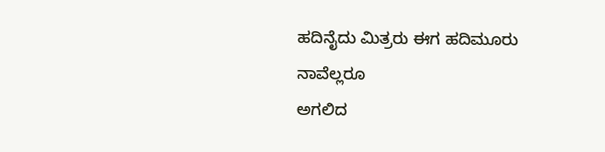ಹದಿನೈದು ಮಿತ್ರರು ಈಗ ಹದಿಮೂರು
ನಾವೆಲ್ಲರೂ
ಅಗಲಿದ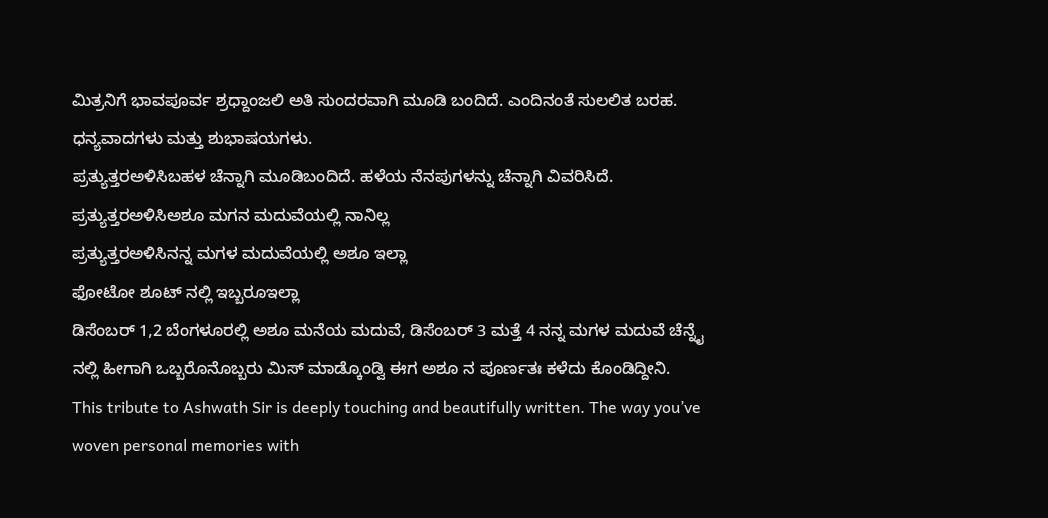ಮಿತ್ರನಿಗೆ ಭಾವಪೂರ್ವ ಶ್ರಧ್ದಾಂಜಲಿ ಅತಿ ಸುಂದರವಾಗಿ ಮೂಡಿ ಬಂದಿದೆ. ಎಂದಿನಂತೆ ಸುಲಲಿತ ಬರಹ. ಧನ್ಯವಾದಗಳು ಮತ್ತು ಶುಭಾಷಯಗಳು.
ಪ್ರತ್ಯುತ್ತರಅಳಿಸಿಬಹಳ ಚೆನ್ನಾಗಿ ಮೂಡಿಬಂದಿದೆ. ಹಳೆಯ ನೆನಪುಗಳನ್ನು ಚೆನ್ನಾಗಿ ವಿವರಿಸಿದೆ.
ಪ್ರತ್ಯುತ್ತರಅಳಿಸಿಅಶೂ ಮಗನ ಮದುವೆಯಲ್ಲಿ ನಾನಿಲ್ಲ
ಪ್ರತ್ಯುತ್ತರಅಳಿಸಿನನ್ನ ಮಗಳ ಮದುವೆಯಲ್ಲಿ ಅಶೂ ಇಲ್ಲಾ
ಫೋಟೋ ಶೂಟ್ ನಲ್ಲಿ ಇಬ್ಬರೂಇಲ್ಲಾ
ಡಿಸೆಂಬರ್ 1,2 ಬೆಂಗಳೂರಲ್ಲಿ ಅಶೂ ಮನೆಯ ಮದುವೆ, ಡಿಸೆಂಬರ್ 3 ಮತ್ತೆ 4 ನನ್ನ ಮಗಳ ಮದುವೆ ಚೆನ್ನೈ ನಲ್ಲಿ ಹೀಗಾಗಿ ಒಬ್ಬರೊನೊಬ್ಬರು ಮಿಸ್ ಮಾಡ್ಕೊಂಡ್ವಿ ಈಗ ಅಶೂ ನ ಪೂರ್ಣತಃ ಕಳೆದು ಕೊಂಡಿದ್ದೀನಿ.
This tribute to Ashwath Sir is deeply touching and beautifully written. The way you’ve woven personal memories with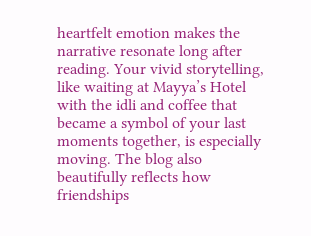heartfelt emotion makes the narrative resonate long after reading. Your vivid storytelling, like waiting at Mayya’s Hotel with the idli and coffee that became a symbol of your last moments together, is especially moving. The blog also beautifully reflects how friendships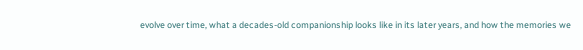evolve over time, what a decades-old companionship looks like in its later years, and how the memories we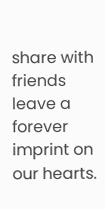share with friends leave a forever imprint on our hearts.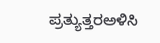ಪ್ರತ್ಯುತ್ತರಅಳಿಸಿ